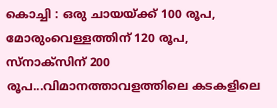കൊച്ചി : ഒരു ചായയ്ക്ക് 100 രൂപ, മോരുംവെള്ളത്തിന് 120 രൂപ, സ്നാക്സിന് 200 രൂപ...വിമാനത്താവളത്തിലെ കടകളിലെ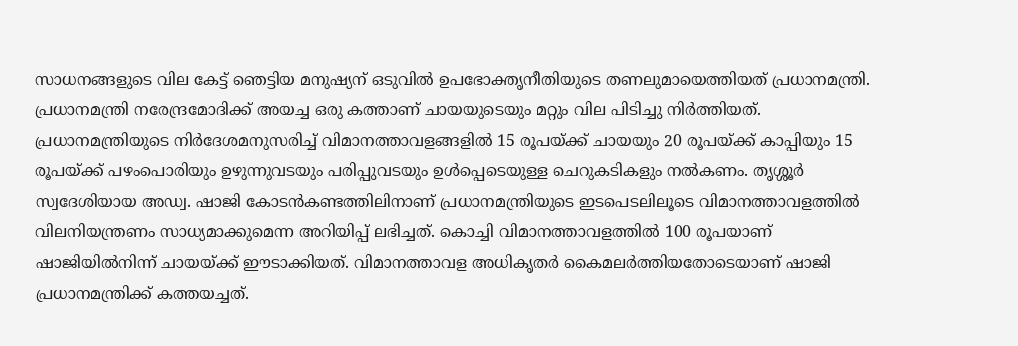സാധനങ്ങളുടെ വില കേട്ട് ഞെട്ടിയ മനുഷ്യന് ഒടുവിൽ ഉപഭോക്തൃനീതിയുടെ തണലുമായെത്തിയത് പ്രധാനമന്ത്രി. പ്രധാനമന്ത്രി നരേന്ദ്രമോദിക്ക് അയച്ച ഒരു കത്താണ് ചായയുടെയും മറ്റും വില പിടിച്ചു നിർത്തിയത്. പ്രധാനമന്ത്രിയുടെ നിർദേശമനുസരിച്ച് വിമാനത്താവളങ്ങളിൽ 15 രൂപയ്ക്ക് ചായയും 20 രൂപയ്ക്ക് കാപ്പിയും 15 രൂപയ്ക്ക് പഴംപൊരിയും ഉഴുന്നുവടയും പരിപ്പുവടയും ഉൾപ്പെടെയുള്ള ചെറുകടികളും നൽകണം. തൃശ്ശൂർ സ്വദേശിയായ അഡ്വ. ഷാജി കോടൻകണ്ടത്തിലിനാണ് പ്രധാനമന്ത്രിയുടെ ഇടപെടലിലൂടെ വിമാനത്താവളത്തിൽ വിലനിയന്ത്രണം സാധ്യമാക്കുമെന്ന അറിയിപ്പ് ലഭിച്ചത്. കൊച്ചി വിമാനത്താവളത്തിൽ 100 രൂപയാണ് ഷാജിയിൽനിന്ന് ചായയ്ക്ക് ഈടാക്കിയത്. വിമാനത്താവള അധികൃതർ കൈമലർത്തിയതോടെയാണ് ഷാജി പ്രധാനമന്ത്രിക്ക് കത്തയച്ചത്.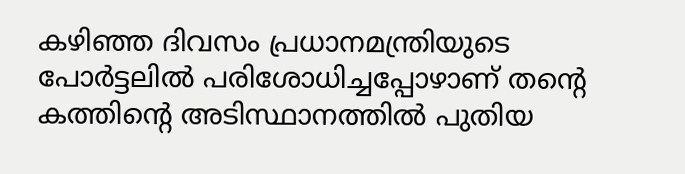കഴിഞ്ഞ ദിവസം പ്രധാനമന്ത്രിയുടെ പോർട്ടലിൽ പരിശോധിച്ചപ്പോഴാണ് തന്റെ കത്തിന്റെ അടിസ്ഥാനത്തിൽ പുതിയ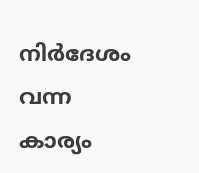നിർദേശം വന്ന കാര്യം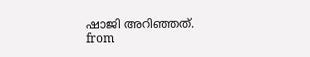ഷാജി അറിഞ്ഞത്.
from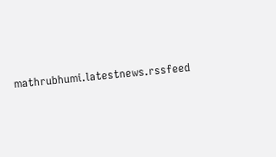mathrubhumi.latestnews.rssfeed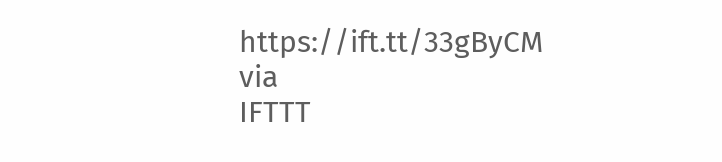https://ift.tt/33gByCM
via
IFTTT